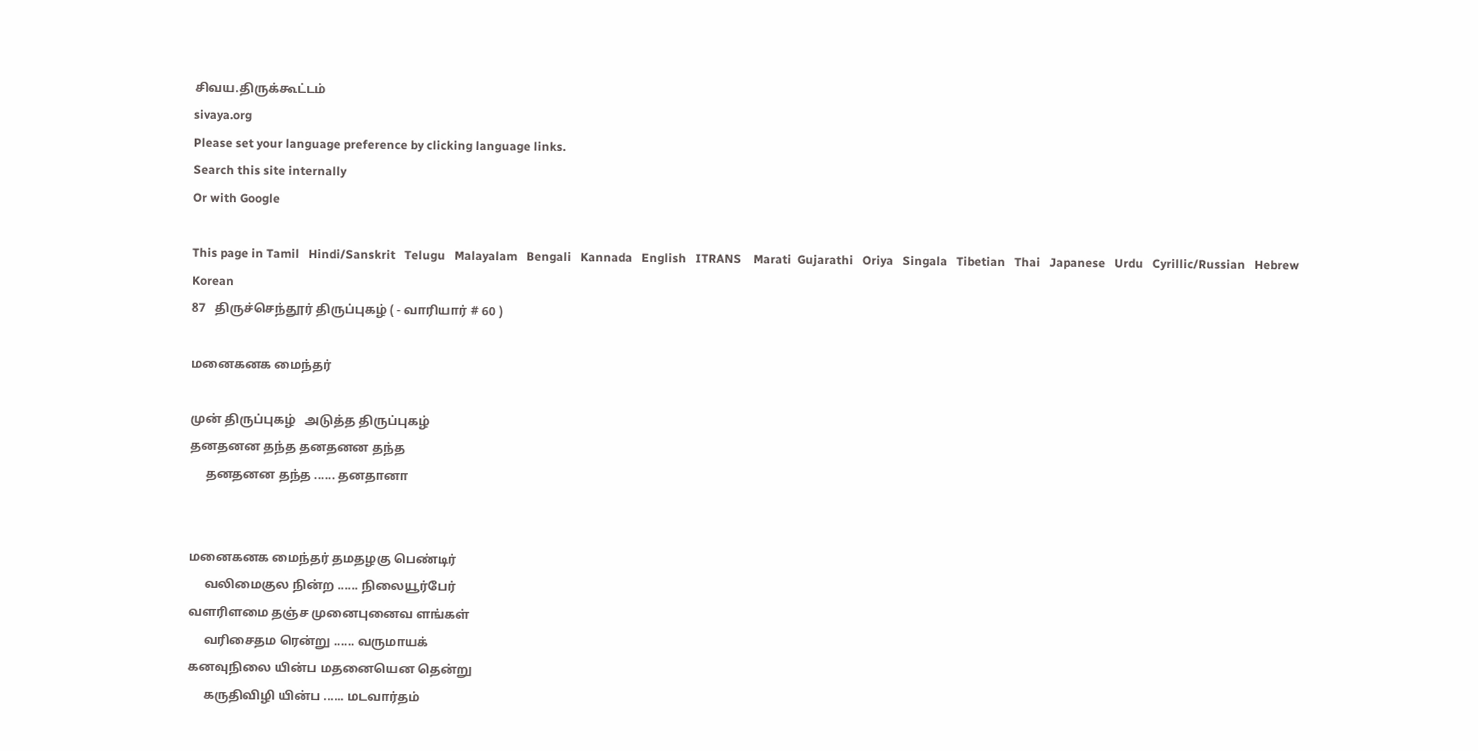சிவய.திருக்கூட்டம்
sivaya.org
Please set your language preference by clicking language links.
Search this site internally
Or with Google

This page in Tamil   Hindi/Sanskrit   Telugu   Malayalam   Bengali   Kannada   English   ITRANS    Marati  Gujarathi   Oriya   Singala   Tibetian   Thai   Japanese   Urdu   Cyrillic/Russian   Hebrew   Korean
87   திருச்செந்தூர் திருப்புகழ் ( - வாரியார் # 60 )

மனைகனக மைந்தர்

முன் திருப்புகழ்   அடுத்த திருப்புகழ்
தனதனன தந்த தனதனன தந்த
     தனதனன தந்த ...... தனதானா


மனைகனக மைந்தர் தமதழகு பெண்டிர்
     வலிமைகுல நின்ற ...... நிலையூர்பேர்
வளரிளமை தஞ்ச முனைபுனைவ ளங்கள்
     வரிசைதம ரென்று ...... வருமாயக்
கனவுநிலை யின்ப மதனையென தென்று
     கருதிவிழி யின்ப ...... மடவார்தம்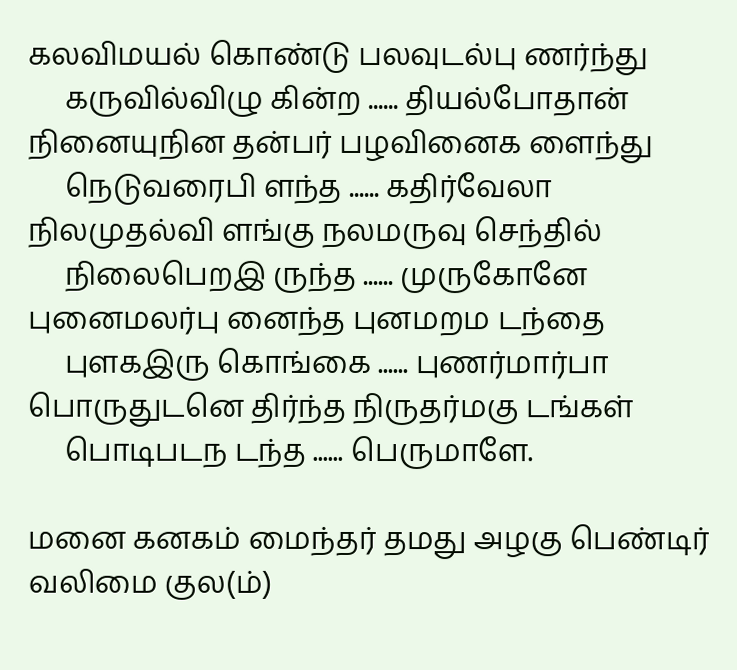கலவிமயல் கொண்டு பலவுடல்பு ணர்ந்து
     கருவில்விழு கின்ற ...... தியல்போதான்
நினையுநின தன்பர் பழவினைக ளைந்து
     நெடுவரைபி ளந்த ...... கதிர்வேலா
நிலமுதல்வி ளங்கு நலமருவு செந்தில்
     நிலைபெறஇ ருந்த ...... முருகோனே
புனைமலர்பு னைந்த புனமறம டந்தை
     புளகஇரு கொங்கை ...... புணர்மார்பா
பொருதுடனெ திர்ந்த நிருதர்மகு டங்கள்
     பொடிபடந டந்த ...... பெருமாளே.

மனை கனகம் மைந்தர் தமது அழகு பெண்டிர் வலிமை குல(ம்)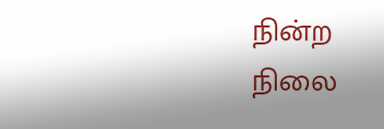நின்ற நிலை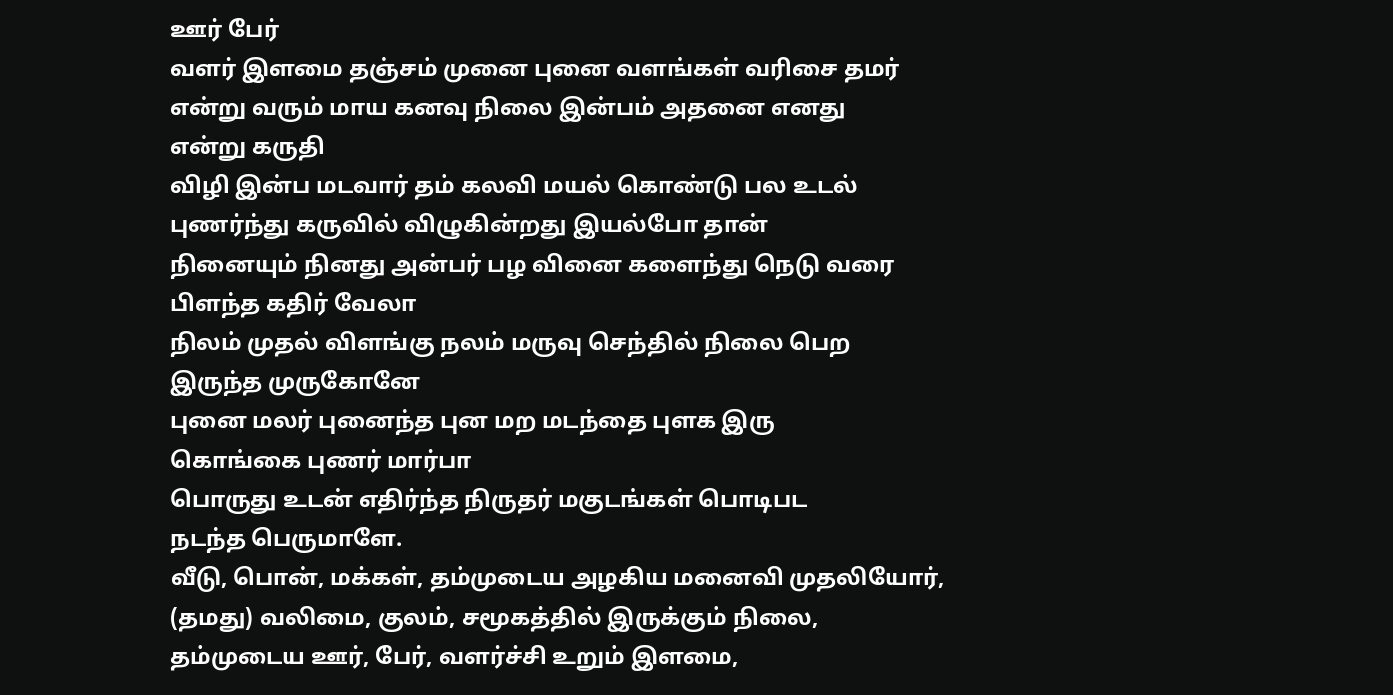ஊர் பேர்
வளர் இளமை தஞ்சம் முனை புனை வளங்கள் வரிசை தமர்
என்று வரும் மாய கனவு நிலை இன்பம் அதனை எனது
என்று கருதி
விழி இன்ப மடவார் தம் கலவி மயல் கொண்டு பல உடல்
புணர்ந்து கருவில் விழுகின்றது இயல்போ தான்
நினையும் நினது அன்பர் பழ வினை களைந்து நெடு வரை
பிளந்த கதிர் வேலா
நிலம் முதல் விளங்கு நலம் மருவு செந்தில் நிலை பெற
இருந்த முருகோனே
புனை மலர் புனைந்த புன மற மடந்தை புளக இரு
கொங்கை புணர் மார்பா
பொருது உடன் எதிர்ந்த நிருதர் மகுடங்கள் பொடிபட
நடந்த பெருமாளே.
வீடு, பொன், மக்கள், தம்முடைய அழகிய மனைவி முதலியோர், (தமது) வலிமை, குலம், சமூகத்தில் இருக்கும் நிலை, தம்முடைய ஊர், பேர், வளர்ச்சி உறும் இளமை,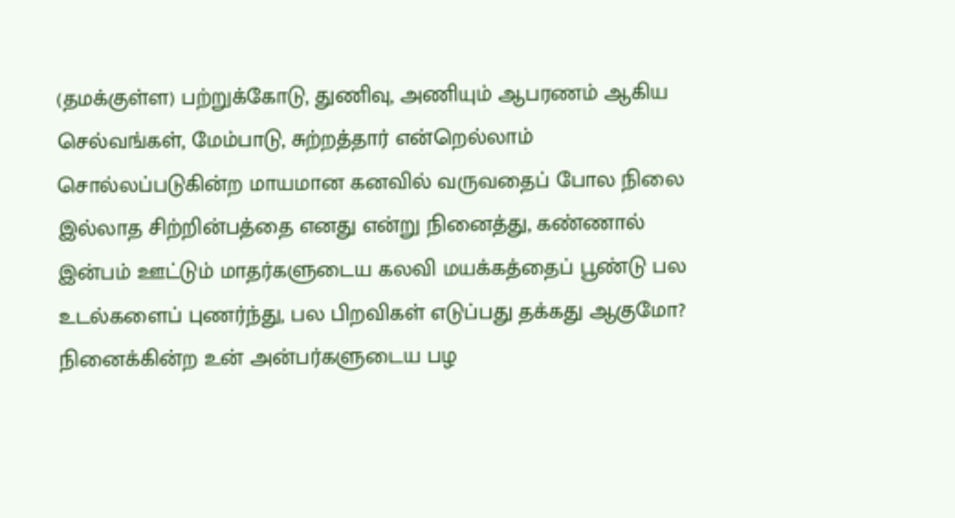(தமக்குள்ள) பற்றுக்கோடு, துணிவு, அணியும் ஆபரணம் ஆகிய செல்வங்கள், மேம்பாடு, சுற்றத்தார் என்றெல்லாம் சொல்லப்படுகின்ற மாயமான கனவில் வருவதைப் போல நிலை இல்லாத சிற்றின்பத்தை எனது என்று நினைத்து, கண்ணால் இன்பம் ஊட்டும் மாதர்களுடைய கலவி மயக்கத்தைப் பூண்டு பல உடல்களைப் புணர்ந்து, பல பிறவிகள் எடுப்பது தக்கது ஆகுமோ? நினைக்கின்ற உன் அன்பர்களுடைய பழ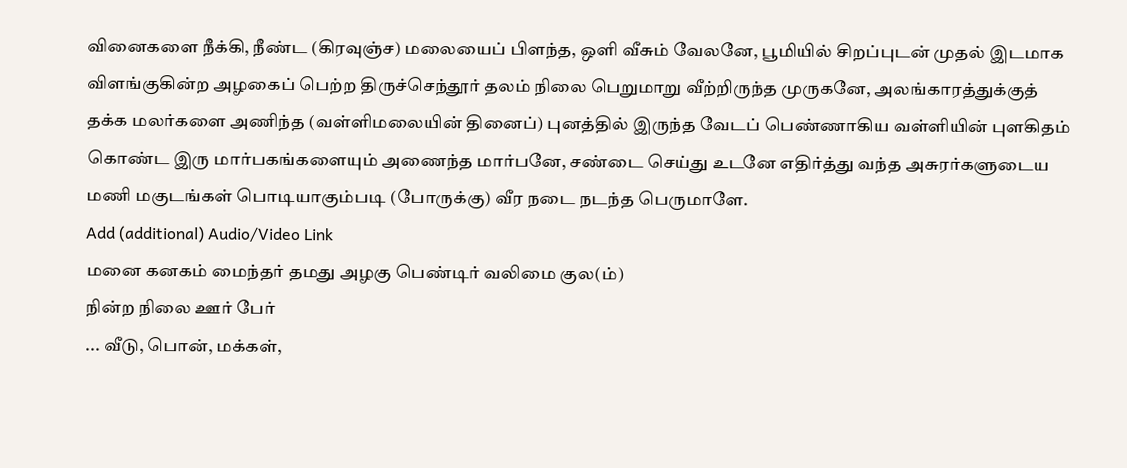வினைகளை நீக்கி, நீண்ட (கிரவுஞ்ச) மலையைப் பிளந்த, ஒளி வீசும் வேலனே, பூமியில் சிறப்புடன் முதல் இடமாக விளங்குகின்ற அழகைப் பெற்ற திருச்செந்தூர் தலம் நிலை பெறுமாறு வீற்றிருந்த முருகனே, அலங்காரத்துக்குத் தக்க மலர்களை அணிந்த (வள்ளிமலையின் தினைப்) புனத்தில் இருந்த வேடப் பெண்ணாகிய வள்ளியின் புளகிதம் கொண்ட இரு மார்பகங்களையும் அணைந்த மார்பனே, சண்டை செய்து உடனே எதிர்த்து வந்த அசுரர்களுடைய மணி மகுடங்கள் பொடியாகும்படி (போருக்கு) வீர நடை நடந்த பெருமாளே.
Add (additional) Audio/Video Link
மனை கனகம் மைந்தர் தமது அழகு பெண்டிர் வலிமை குல(ம்)
நின்ற நிலை ஊர் பேர்
... வீடு, பொன், மக்கள்,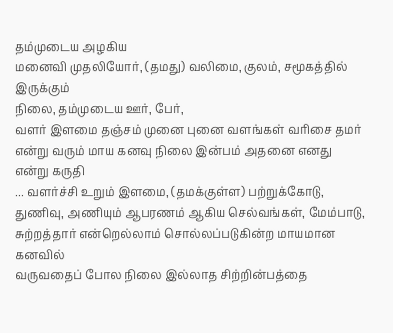தம்முடைய அழகிய
மனைவி முதலியோர், (தமது) வலிமை, குலம், சமூகத்தில் இருக்கும்
நிலை, தம்முடைய ஊர், பேர்,
வளர் இளமை தஞ்சம் முனை புனை வளங்கள் வரிசை தமர்
என்று வரும் மாய கனவு நிலை இன்பம் அதனை எனது
என்று கருதி
... வளர்ச்சி உறும் இளமை, (தமக்குள்ள) பற்றுக்கோடு,
துணிவு, அணியும் ஆபரணம் ஆகிய செல்வங்கள், மேம்பாடு,
சுற்றத்தார் என்றெல்லாம் சொல்லப்படுகின்ற மாயமான கனவில்
வருவதைப் போல நிலை இல்லாத சிற்றின்பத்தை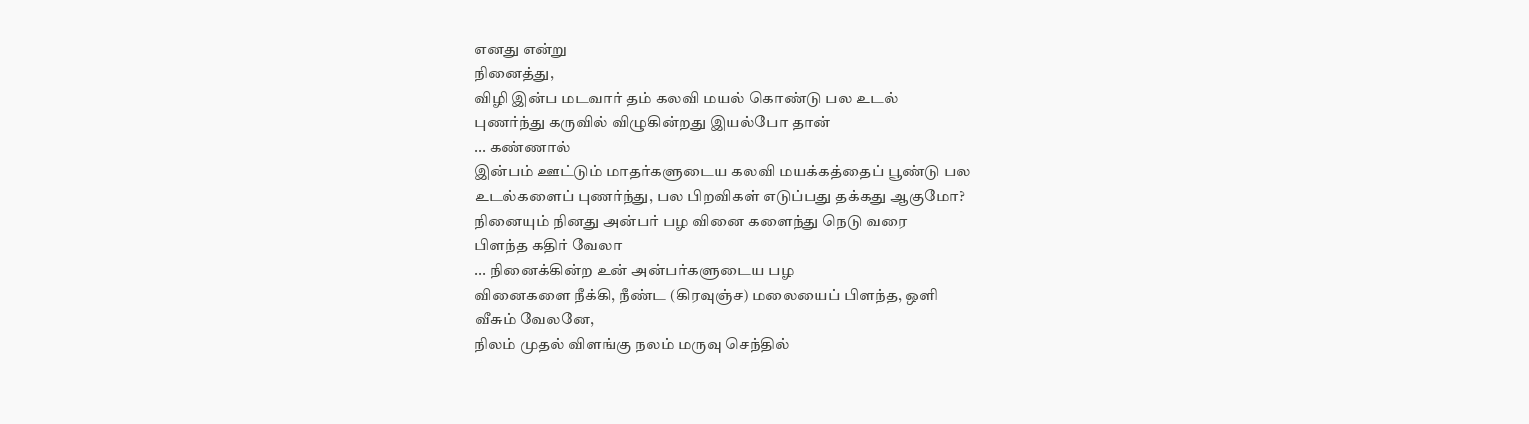எனது என்று
நினைத்து,
விழி இன்ப மடவார் தம் கலவி மயல் கொண்டு பல உடல்
புணர்ந்து கருவில் விழுகின்றது இயல்போ தான்
... கண்ணால்
இன்பம் ஊட்டும் மாதர்களுடைய கலவி மயக்கத்தைப் பூண்டு பல
உடல்களைப் புணர்ந்து, பல பிறவிகள் எடுப்பது தக்கது ஆகுமோ?
நினையும் நினது அன்பர் பழ வினை களைந்து நெடு வரை
பிளந்த கதிர் வேலா
... நினைக்கின்ற உன் அன்பர்களுடைய பழ
வினைகளை நீக்கி, நீண்ட (கிரவுஞ்ச) மலையைப் பிளந்த, ஒளி
வீசும் வேலனே,
நிலம் முதல் விளங்கு நலம் மருவு செந்தில்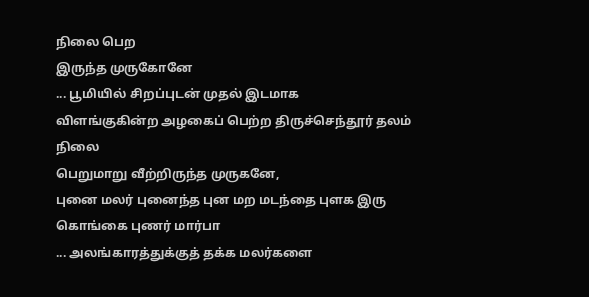நிலை பெற
இருந்த முருகோனே
... பூமியில் சிறப்புடன் முதல் இடமாக
விளங்குகின்ற அழகைப் பெற்ற திருச்செந்தூர் தலம் நிலை
பெறுமாறு வீற்றிருந்த முருகனே,
புனை மலர் புனைந்த புன மற மடந்தை புளக இரு
கொங்கை புணர் மார்பா
... அலங்காரத்துக்குத் தக்க மலர்களை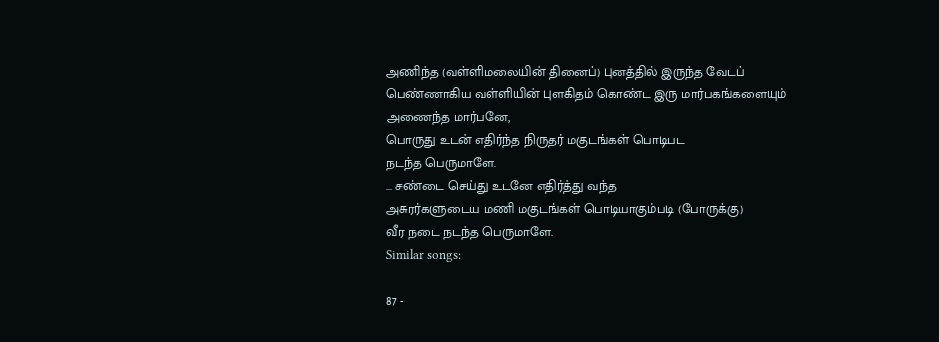அணிந்த (வள்ளிமலையின் தினைப்) புனத்தில் இருந்த வேடப்
பெண்ணாகிய வள்ளியின் புளகிதம் கொண்ட இரு மார்பகங்களையும்
அணைந்த மார்பனே,
பொருது உடன் எதிர்ந்த நிருதர் மகுடங்கள் பொடிபட
நடந்த பெருமாளே.
... சண்டை செய்து உடனே எதிர்த்து வந்த
அசுரர்களுடைய மணி மகுடங்கள் பொடியாகும்படி (போருக்கு)
வீர நடை நடந்த பெருமாளே.
Similar songs:

87 -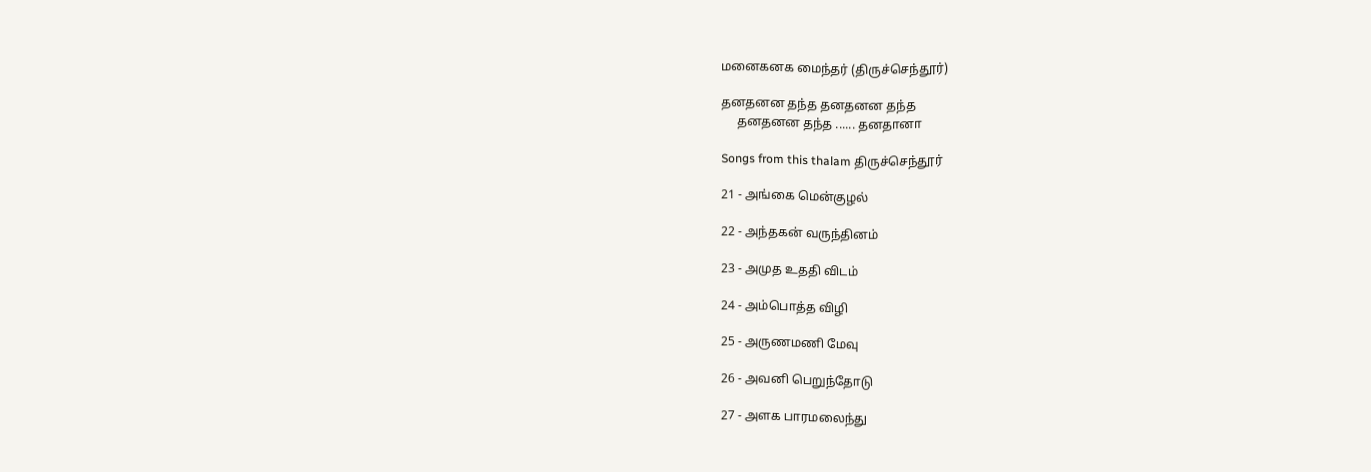மனைகனக மைந்தர் (திருச்செந்தூர்)

தனதனன தந்த தனதனன தந்த
     தனதனன தந்த ...... தனதானா

Songs from this thalam திருச்செந்தூர்

21 - அங்கை மென்குழல்

22 - அந்தகன் வருந்தினம்

23 - அமுத உததி விடம்

24 - அம்பொத்த விழி

25 - அருணமணி மேவு

26 - அவனி பெறுந்தோடு

27 - அளக பாரமலைந்து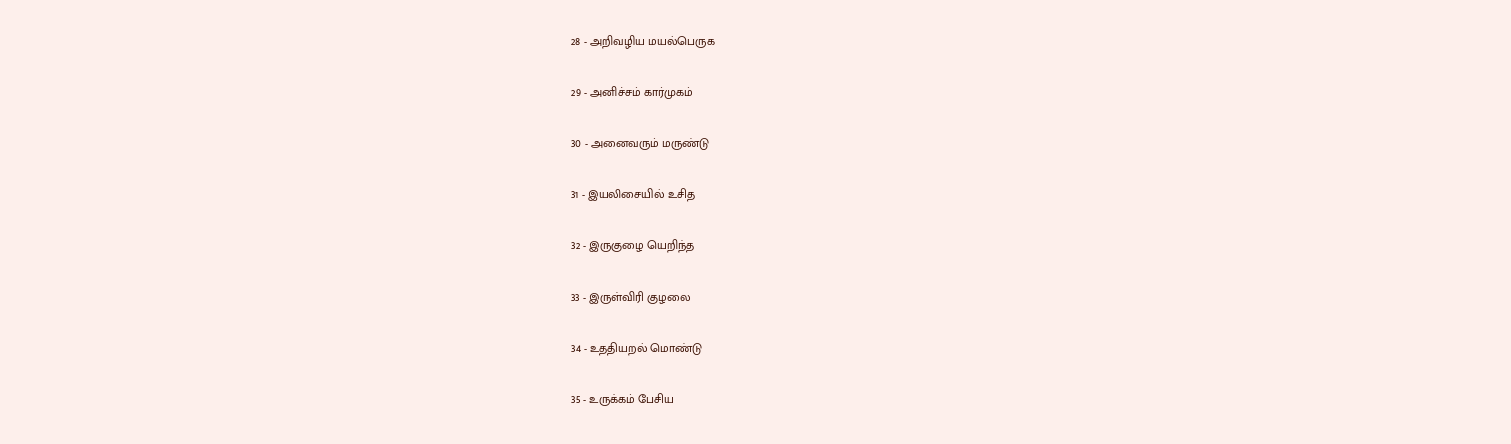28 - அறிவழிய மயல்பெருக

29 - அனிச்சம் கார்முகம்

30 - அனைவரும் மருண்டு

31 - இயலிசையில் உசித

32 - இருகுழை யெறிந்த

33 - இருள்விரி குழலை

34 - உததியறல் மொண்டு

35 - உருக்கம் பேசிய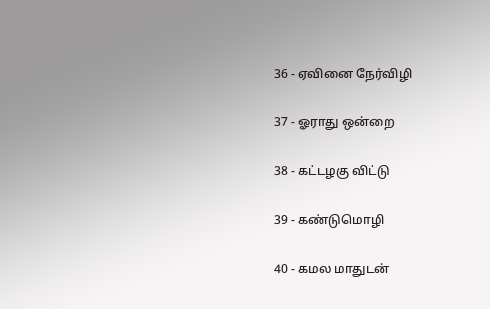36 - ஏவினை நேர்விழி

37 - ஓராது ஒன்றை

38 - கட்டழகு விட்டு

39 - கண்டுமொழி

40 - கமல மாதுடன்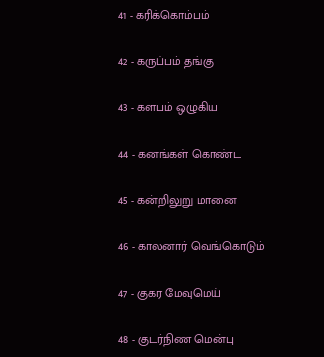41 - கரிக்கொம்பம்

42 - கருப்பம் தங்கு

43 - களபம் ஒழுகிய

44 - கனங்கள் கொண்ட

45 - கன்றிலுறு மானை

46 - காலனார் வெங்கொடும்

47 - குகர மேவுமெய்

48 - குடர்நிண மென்பு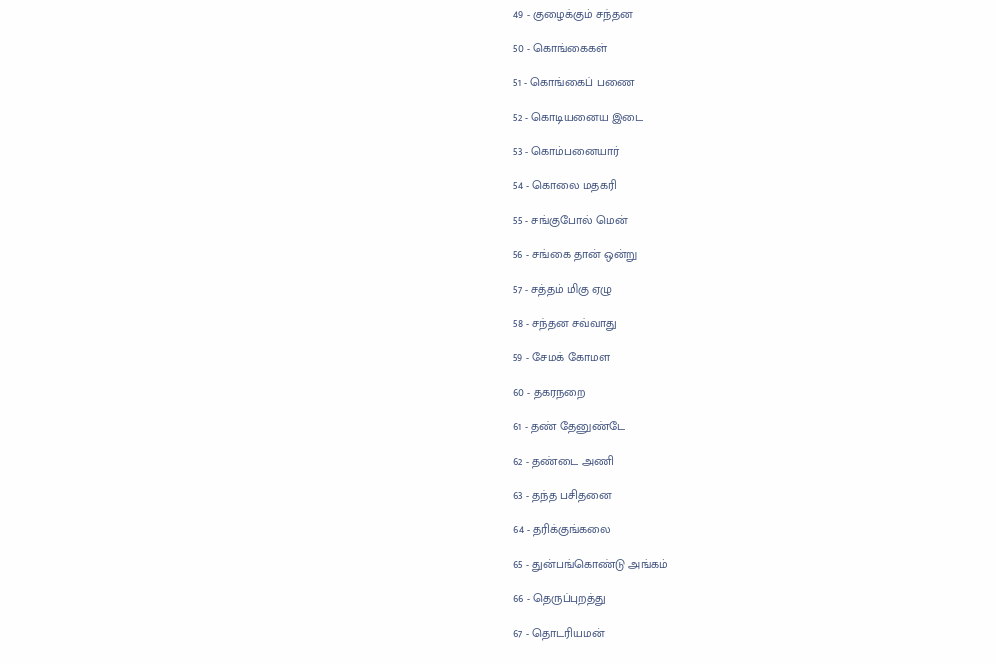49 - குழைக்கும் சந்தன

50 - கொங்கைகள்

51 - கொங்கைப் பணை

52 - கொடியனைய இடை

53 - கொம்பனையார்

54 - கொலை மதகரி

55 - சங்குபோல் மென்

56 - சங்கை தான் ஒன்று

57 - சத்தம் மிகு ஏழு

58 - சந்தன சவ்வாது

59 - சேமக் கோமள

60 - தகரநறை

61 - தண் தேனுண்டே

62 - தண்டை அணி

63 - தந்த பசிதனை

64 - தரிக்குங்கலை

65 - துன்பங்கொண்டு அங்கம்

66 - தெருப்புறத்து

67 - தொடரியமன்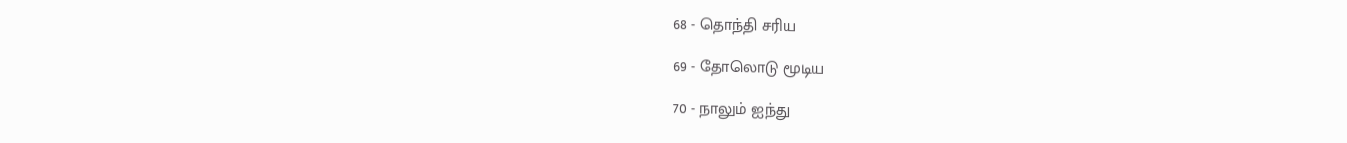68 - தொந்தி சரிய

69 - தோலொடு மூடிய

70 - நாலும் ஐந்து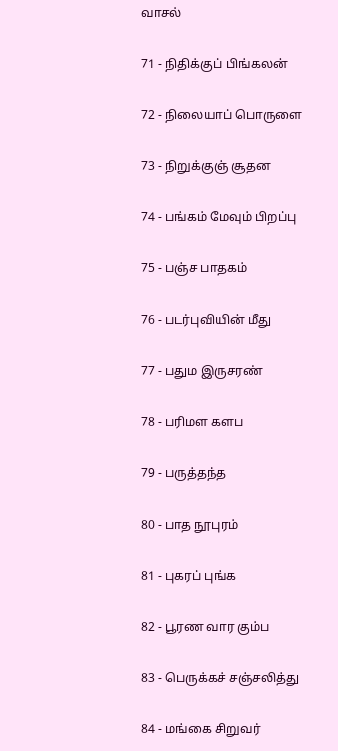வாசல்

71 - நிதிக்குப் பிங்கலன்

72 - நிலையாப் பொருளை

73 - நிறுக்குஞ் சூதன

74 - பங்கம் மேவும் பிறப்பு

75 - பஞ்ச பாதகம்

76 - படர்புவியின் மீது

77 - பதும இருசரண்

78 - பரிமள களப

79 - பருத்தந்த

80 - பாத நூபுரம்

81 - புகரப் புங்க

82 - பூரண வார கும்ப

83 - பெருக்கச் சஞ்சலித்து

84 - மங்கை சிறுவர்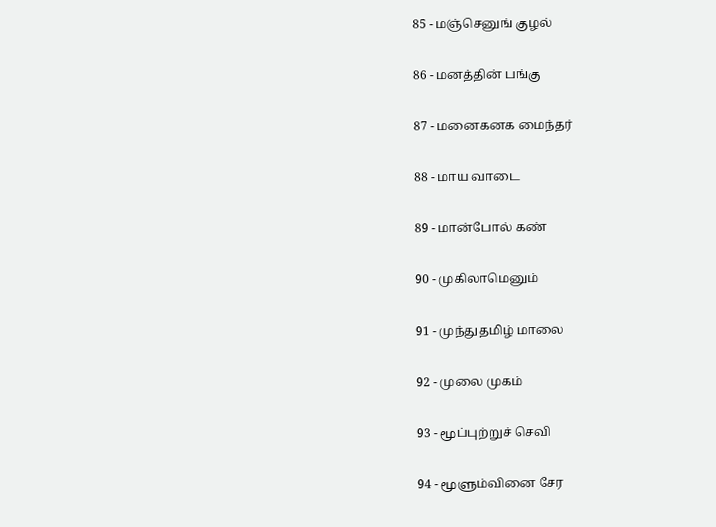85 - மஞ்செனுங் குழல்

86 - மனத்தின் பங்கு

87 - மனைகனக மைந்தர்

88 - மாய வாடை

89 - மான்போல் கண்

90 - முகிலாமெனும்

91 - முந்துதமிழ் மாலை

92 - முலை முகம்

93 - மூப்புற்றுச் செவி

94 - மூளும்வினை சேர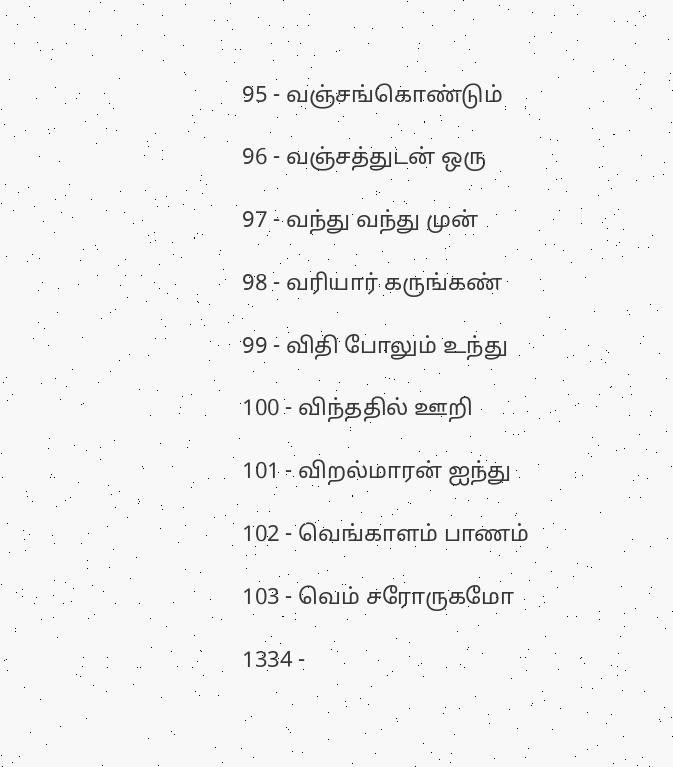95 - வஞ்சங்கொண்டும்

96 - வஞ்சத்துடன் ஒரு

97 - வந்து வந்து முன்

98 - வரியார் கருங்கண்

99 - விதி போலும் உந்து

100 - விந்ததில் ஊறி

101 - விறல்மாரன் ஐந்து

102 - வெங்காளம் பாணம்

103 - வெம் சரோருகமோ

1334 -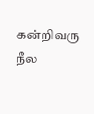கன்றிவரு நீல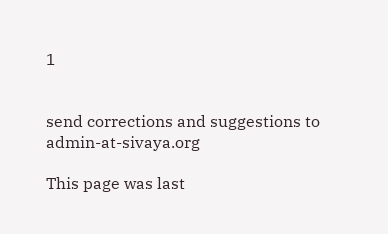1


send corrections and suggestions to admin-at-sivaya.org

This page was last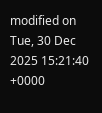modified on Tue, 30 Dec 2025 15:21:40 +0000